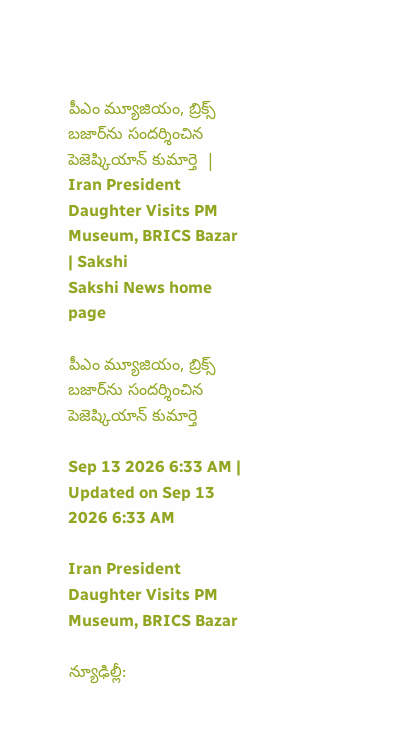పీఎం మ్యూజియం, బ్రిక్స్‌ బజార్‌ను సందర్శించిన పెజెష్కియాన్‌ కుమార్తె  | Iran President Daughter Visits PM Museum, BRICS Bazar | Sakshi
Sakshi News home page

పీఎం మ్యూజియం, బ్రిక్స్‌ బజార్‌ను సందర్శించిన పెజెష్కియాన్‌ కుమార్తె

Sep 13 2026 6:33 AM | Updated on Sep 13 2026 6:33 AM

Iran President Daughter Visits PM Museum, BRICS Bazar

న్యూఢిల్లీ: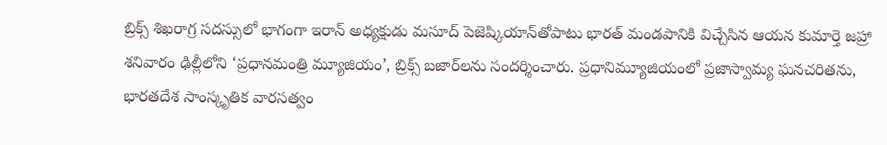బ్రిక్స్‌ శిఖరాగ్ర సదస్సులో భాగంగా ఇరాన్‌ అధ్యక్షుడు మసూద్‌ పెజెష్కియాన్‌తోపాటు భారత్‌ మండపానికి విచ్చేసిన ఆయన కుమార్తె జహ్రా శనివారం ఢిల్లీలోని ‘ప్రధానమంత్రి మ్యూజియం’, బ్రిక్స్‌ బజార్‌లను సందర్శించారు. ప్రధానిమ్యూజియంలో ప్రజాస్వామ్య ఘనచరితను, భారతదేశ సాంస్కృతిక వారసత్వం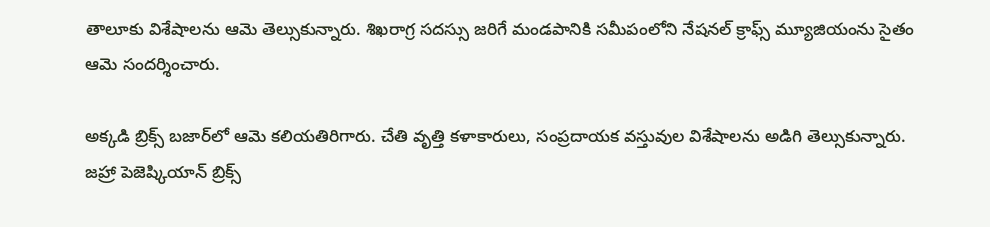తాలూకు విశేషాలను ఆమె తెల్సుకున్నారు. శిఖరాగ్ర సదస్సు జరిగే మండపానికి సమీపంలోని నేషనల్‌ క్రాఫ్స్‌ మ్యూజియంను సైతం ఆమె సందర్శించారు.

అక్కడి బ్రిక్స్‌ బజార్‌లో ఆమె కలియతిరిగారు. చేతి వృత్తి కళాకారులు, సంప్రదాయక వస్తువుల విశేషాలను అడిగి తెల్సుకున్నారు. జహ్రా పెజెష్కియాన్‌ బ్రిక్స్‌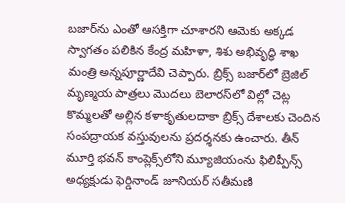బజార్‌ను ఎంతో ఆసక్తిగా చూశారని ఆమెకు అక్కడ స్వాగతం పలికిన కేంద్ర మహిళా, శిశు అభివృద్ధి శాఖ మంత్రి అన్నపూర్ణాదేవి చెప్పారు. బ్రిక్స్‌ బజార్‌లో బ్రెజిల్‌ మృణ్మయ పాత్రలు మొదలు బెలారస్‌లో విల్లో చెట్ల కొమ్మలతో అల్లిన కళాకృతులదాకా బ్రిక్స్‌ దేశాలకు చెందిన సంపద్రాయక వస్తువులను ప్రదర్శనకు ఉంచారు. తీన్‌ మూర్తి భవన్‌ కాంప్లెక్స్‌లోని మ్యూజియంను ఫిలిప్పీన్స్‌ అధ్యక్షుడు ఫెర్డినాండ్‌ జూనియర్‌ సతీమణి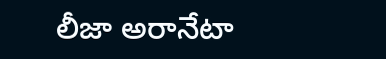లీజా అరానేటా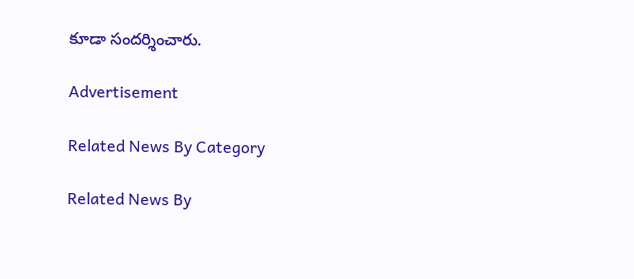కూడా సందర్శించారు.

Advertisement

Related News By Category

Related News By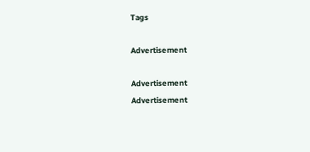Tags

Advertisement

Advertisement
Advertisement